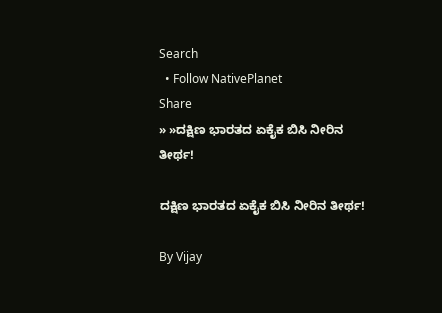Search
  • Follow NativePlanet
Share
» »ದಕ್ಷಿಣ ಭಾರತದ ಏಕೈಕ ಬಿಸಿ ನೀರಿನ ತೀರ್ಥ!

ದಕ್ಷಿಣ ಭಾರತದ ಏಕೈಕ ಬಿಸಿ ನೀರಿನ ತೀರ್ಥ!

By Vijay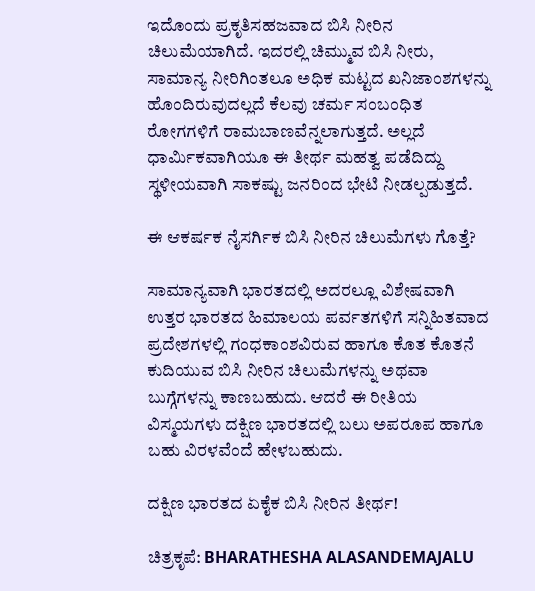ಇದೊಂದು ಪ್ರಕೃತಿಸಹಜವಾದ ಬಿಸಿ ನೀರಿನ ಚಿಲುಮೆಯಾಗಿದೆ. ಇದರಲ್ಲಿ ಚಿಮ್ಮುವ ಬಿಸಿ ನೀರು, ಸಾಮಾನ್ಯ ನೀರಿಗಿಂತಲೂ ಅಧಿಕ ಮಟ್ಟದ ಖನಿಜಾಂಶಗಳನ್ನು ಹೊಂದಿರುವುದಲ್ಲದೆ ಕೆಲವು ಚರ್ಮ ಸಂಬಂಧಿತ ರೋಗಗಳಿಗೆ ರಾಮಬಾಣವೆನ್ನಲಾಗುತ್ತದೆ. ಅಲ್ಲದೆ ಧಾರ್ಮಿಕವಾಗಿಯೂ ಈ ತೀರ್ಥ ಮಹತ್ವ ಪಡೆದಿದ್ದು ಸ್ಥಳೀಯವಾಗಿ ಸಾಕಷ್ಟು ಜನರಿಂದ ಭೇಟಿ ನೀಡಲ್ಪಡುತ್ತದೆ.

ಈ ಆಕರ್ಷಕ ನೈಸರ್ಗಿಕ ಬಿಸಿ ನೀರಿನ ಚಿಲುಮೆಗಳು ಗೊತ್ತೆ?

ಸಾಮಾನ್ಯವಾಗಿ ಭಾರತದಲ್ಲಿ ಅದರಲ್ಲೂ ವಿಶೇಷವಾಗಿ ಉತ್ತರ ಭಾರತದ ಹಿಮಾಲಯ ಪರ್ವತಗಳಿಗೆ ಸನ್ನಿಹಿತವಾದ ಪ್ರದೇಶಗಳಲ್ಲಿ ಗಂಧಕಾಂಶವಿರುವ ಹಾಗೂ ಕೊತ ಕೊತನೆ ಕುದಿಯುವ ಬಿಸಿ ನೀರಿನ ಚಿಲುಮೆಗಳನ್ನು ಅಥವಾ ಬುಗ್ಗೆಗಳನ್ನು ಕಾಣಬಹುದು. ಆದರೆ ಈ ರೀತಿಯ ವಿಸ್ಮಯಗಳು ದಕ್ಷಿಣ ಭಾರತದಲ್ಲಿ ಬಲು ಅಪರೂಪ ಹಾಗೂ ಬಹು ವಿರಳವೆಂದೆ ಹೇಳಬಹುದು.

ದಕ್ಷಿಣ ಭಾರತದ ಏಕೈಕ ಬಿಸಿ ನೀರಿನ ತೀರ್ಥ!

ಚಿತ್ರಕೃಪೆ: BHARATHESHA ALASANDEMAJALU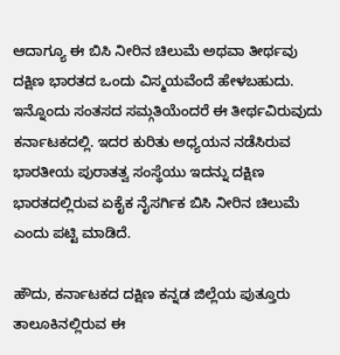ಆದಾಗ್ಯೂ ಈ ಬಿಸಿ ನೀರಿನ ಚಿಲುಮೆ ಅಥವಾ ತೀರ್ಥವು ದಕ್ಷಿಣ ಭಾರತದ ಒಂದು ವಿಸ್ಮಯವೆಂದೆ ಹೇಳಬಹುದು. ಇನ್ನೊಂದು ಸಂತಸದ ಸಮ್ಗತಿಯೆಂದರೆ ಈ ತೀರ್ಥವಿರುವುದು ಕರ್ನಾಟಕದಲ್ಲಿ. ಇದರ ಕುರಿತು ಅಧ್ಯಯನ ನಡೆಸಿರುವ ಭಾರತೀಯ ಪುರಾತತ್ವ ಸಂಸ್ಥೆಯು ಇದನ್ನು ದಕ್ಷಿಣ ಭಾರತದಲ್ಲಿರುವ ಏಕೈಕ ನೈಸರ್ಗಿಕ ಬಿಸಿ ನೀರಿನ ಚಿಲುಮೆ ಎಂದು ಪಟ್ಟಿ ಮಾಡಿದೆ.

ಹೌದು, ಕರ್ನಾಟಕದ ದಕ್ಷಿಣ ಕನ್ನಡ ಜಿಲ್ಲೆಯ ಪುತ್ತೂರು ತಾಲೂಕಿನಲ್ಲಿರುವ ಈ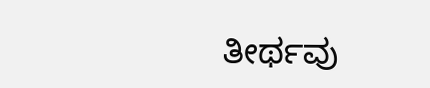ತೀರ್ಥವು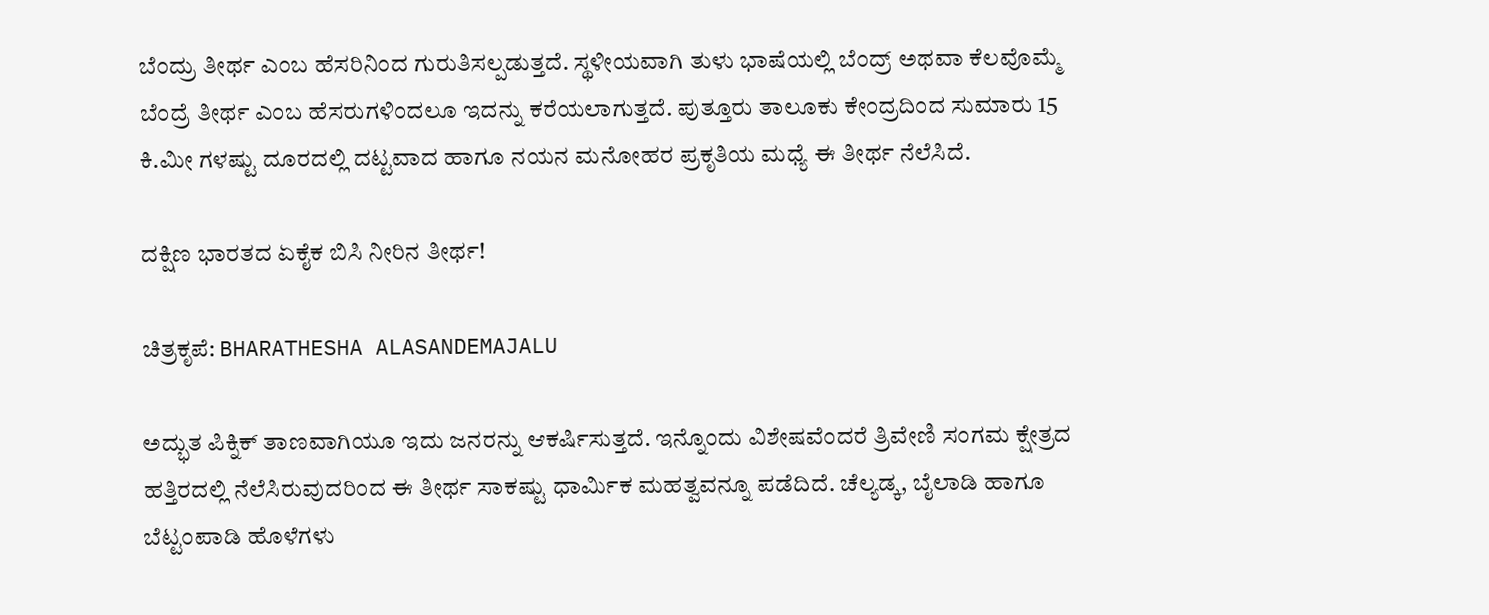ಬೆಂದ್ರು ತೀರ್ಥ ಎಂಬ ಹೆಸರಿನಿಂದ ಗುರುತಿಸಲ್ಪಡುತ್ತದೆ. ಸ್ಥಳೀಯವಾಗಿ ತುಳು ಭಾಷೆಯಲ್ಲಿ ಬೆಂದ್ರ್ ಅಥವಾ ಕೆಲವೊಮ್ಮೆ ಬೆಂದ್ರೆ ತೀರ್ಥ ಎಂಬ ಹೆಸರುಗಳಿಂದಲೂ ಇದನ್ನು ಕರೆಯಲಾಗುತ್ತದೆ. ಪುತ್ತೂರು ತಾಲೂಕು ಕೇಂದ್ರದಿಂದ ಸುಮಾರು 15 ಕಿ.ಮೀ ಗಳಷ್ಟು ದೂರದಲ್ಲಿ ದಟ್ಟವಾದ ಹಾಗೂ ನಯನ ಮನೋಹರ ಪ್ರಕೃತಿಯ ಮಧ್ಯೆ ಈ ತೀರ್ಥ ನೆಲೆಸಿದೆ.

ದಕ್ಷಿಣ ಭಾರತದ ಏಕೈಕ ಬಿಸಿ ನೀರಿನ ತೀರ್ಥ!

ಚಿತ್ರಕೃಪೆ: BHARATHESHA ALASANDEMAJALU

ಅದ್ಭುತ ಪಿಕ್ನಿಕ್ ತಾಣವಾಗಿಯೂ ಇದು ಜನರನ್ನು ಆಕರ್ಷಿಸುತ್ತದೆ. ಇನ್ನೊಂದು ವಿಶೇಷವೆಂದರೆ ತ್ರಿವೇಣಿ ಸಂಗಮ ಕ್ಷೇತ್ರದ ಹತ್ತಿರದಲ್ಲಿ ನೆಲೆಸಿರುವುದರಿಂದ ಈ ತೀರ್ಥ ಸಾಕಷ್ಟು ಧಾರ್ಮಿಕ ಮಹತ್ವವನ್ನೂ ಪಡೆದಿದೆ. ಚೆಲ್ಯಡ್ಕ, ಬೈಲಾಡಿ ಹಾಗೂ ಬೆಟ್ಟಂಪಾಡಿ ಹೊಳೆಗಳು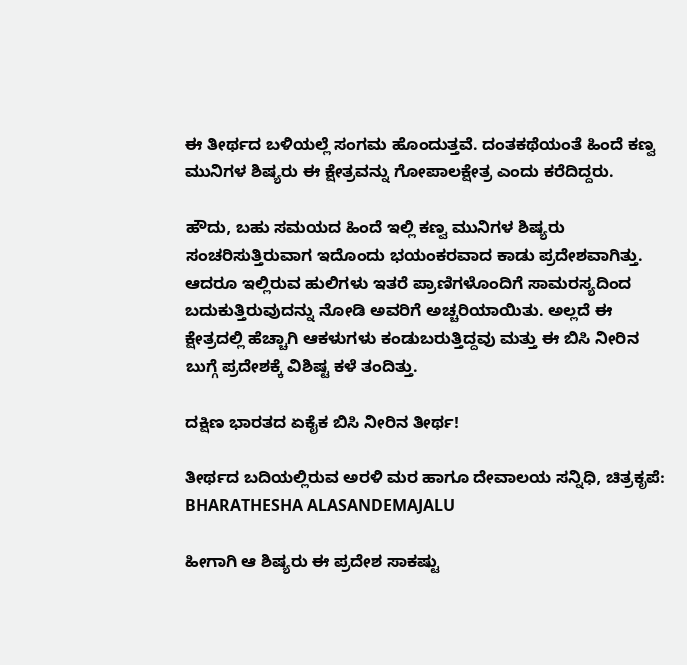ಈ ತೀರ್ಥದ ಬಳಿಯಲ್ಲೆ ಸಂಗಮ ಹೊಂದುತ್ತವೆ. ದಂತಕಥೆಯಂತೆ ಹಿಂದೆ ಕಣ್ವ ಮುನಿಗಳ ಶಿಷ್ಯರು ಈ ಕ್ಷೇತ್ರವನ್ನು ಗೋಪಾಲಕ್ಷೇತ್ರ ಎಂದು ಕರೆದಿದ್ದರು.

ಹೌದು, ಬಹು ಸಮಯದ ಹಿಂದೆ ಇಲ್ಲಿ ಕಣ್ವ ಮುನಿಗಳ ಶಿಷ್ಯರು ಸಂಚರಿಸುತ್ತಿರುವಾಗ ಇದೊಂದು ಭಯಂಕರವಾದ ಕಾಡು ಪ್ರದೇಶವಾಗಿತ್ತು. ಆದರೂ ಇಲ್ಲಿರುವ ಹುಲಿಗಳು ಇತರೆ ಪ್ರಾಣಿಗಳೊಂದಿಗೆ ಸಾಮರಸ್ಯದಿಂದ ಬದುಕುತ್ತಿರುವುದನ್ನು ನೋಡಿ ಅವರಿಗೆ ಅಚ್ಚರಿಯಾಯಿತು. ಅಲ್ಲದೆ ಈ ಕ್ಷೇತ್ರದಲ್ಲಿ ಹೆಚ್ಚಾಗಿ ಆಕಳುಗಳು ಕಂಡುಬರುತ್ತಿದ್ದವು ಮತ್ತು ಈ ಬಿಸಿ ನೀರಿನ ಬುಗ್ಗೆ ಪ್ರದೇಶಕ್ಕೆ ವಿಶಿಷ್ಟ ಕಳೆ ತಂದಿತ್ತು.

ದಕ್ಷಿಣ ಭಾರತದ ಏಕೈಕ ಬಿಸಿ ನೀರಿನ ತೀರ್ಥ!

ತೀರ್ಥದ ಬದಿಯಲ್ಲಿರುವ ಅರಳಿ ಮರ ಹಾಗೂ ದೇವಾಲಯ ಸನ್ನಿಧಿ, ಚಿತ್ರಕೃಪೆ: BHARATHESHA ALASANDEMAJALU

ಹೀಗಾಗಿ ಆ ಶಿಷ್ಯರು ಈ ಪ್ರದೇಶ ಸಾಕಷ್ಟು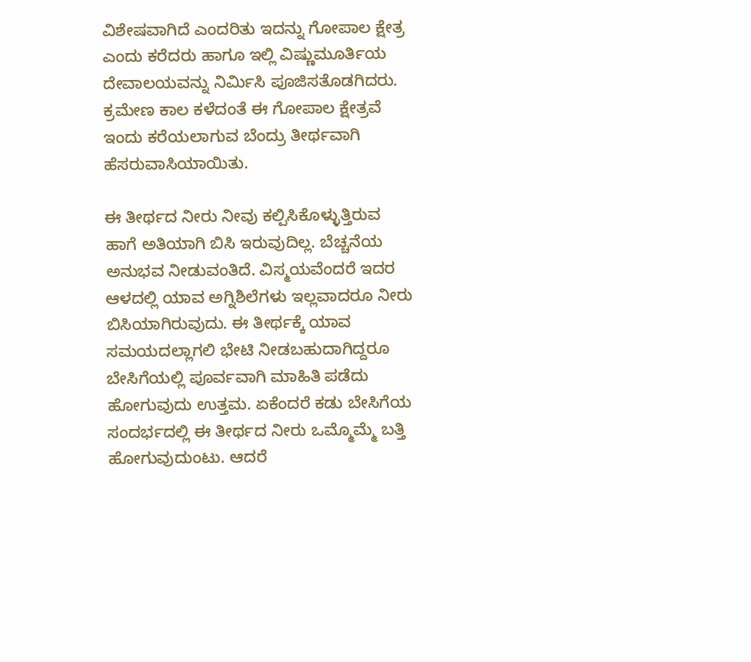ವಿಶೇಷವಾಗಿದೆ ಎಂದರಿತು ಇದನ್ನು ಗೋಪಾಲ ಕ್ಷೇತ್ರ ಎಂದು ಕರೆದರು ಹಾಗೂ ಇಲ್ಲಿ ವಿಷ್ಣುಮೂರ್ತಿಯ ದೇವಾಲಯವನ್ನು ನಿರ್ಮಿಸಿ ಪೂಜಿಸತೊಡಗಿದರು. ಕ್ರಮೇಣ ಕಾಲ ಕಳೆದಂತೆ ಈ ಗೋಪಾಲ ಕ್ಷೇತ್ರವೆ ಇಂದು ಕರೆಯಲಾಗುವ ಬೆಂದ್ರು ತೀರ್ಥವಾಗಿ ಹೆಸರುವಾಸಿಯಾಯಿತು.

ಈ ತೀರ್ಥದ ನೀರು ನೀವು ಕಲ್ಪಿಸಿಕೊಳ್ಳುತ್ತಿರುವ ಹಾಗೆ ಅತಿಯಾಗಿ ಬಿಸಿ ಇರುವುದಿಲ್ಲ. ಬೆಚ್ಚನೆಯ ಅನುಭವ ನೀಡುವಂತಿದೆ. ವಿಸ್ಮಯವೆಂದರೆ ಇದರ ಆಳದಲ್ಲಿ ಯಾವ ಅಗ್ನಿಶಿಲೆಗಳು ಇಲ್ಲವಾದರೂ ನೀರು ಬಿಸಿಯಾಗಿರುವುದು. ಈ ತೀರ್ಥಕ್ಕೆ ಯಾವ ಸಮಯದಲ್ಲಾಗಲಿ ಭೇಟಿ ನೀಡಬಹುದಾಗಿದ್ದರೂ ಬೇಸಿಗೆಯಲ್ಲಿ ಪೂರ್ವವಾಗಿ ಮಾಹಿತಿ ಪಡೆದು ಹೋಗುವುದು ಉತ್ತಮ. ಏಕೆಂದರೆ ಕಡು ಬೇಸಿಗೆಯ ಸಂದರ್ಭದಲ್ಲಿ ಈ ತೀರ್ಥದ ನೀರು ಒಮ್ಮೊಮ್ಮೆ ಬತ್ತಿ ಹೋಗುವುದುಂಟು. ಆದರೆ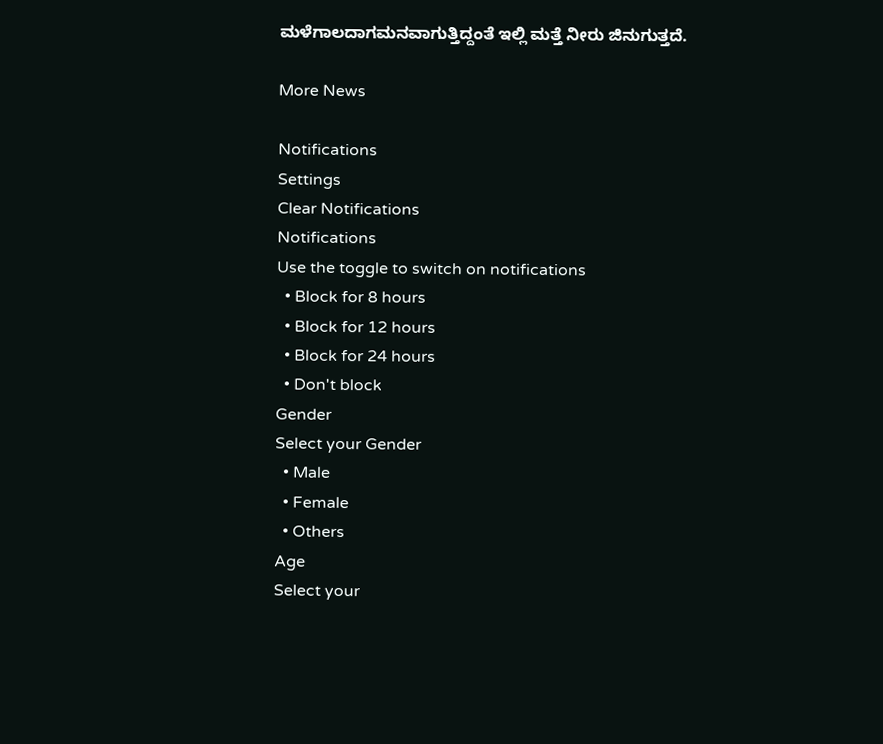ಮಳೆಗಾಲದಾಗಮನವಾಗುತ್ತಿದ್ದಂತೆ ಇಲ್ಲಿ ಮತ್ತೆ ನೀರು ಜಿನುಗುತ್ತದೆ.

More News

Notifications
Settings
Clear Notifications
Notifications
Use the toggle to switch on notifications
  • Block for 8 hours
  • Block for 12 hours
  • Block for 24 hours
  • Don't block
Gender
Select your Gender
  • Male
  • Female
  • Others
Age
Select your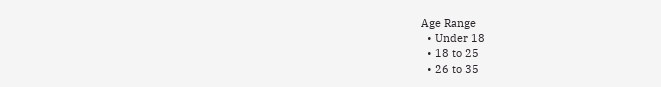Age Range
  • Under 18
  • 18 to 25
  • 26 to 35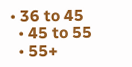• 36 to 45
  • 45 to 55
  • 55+